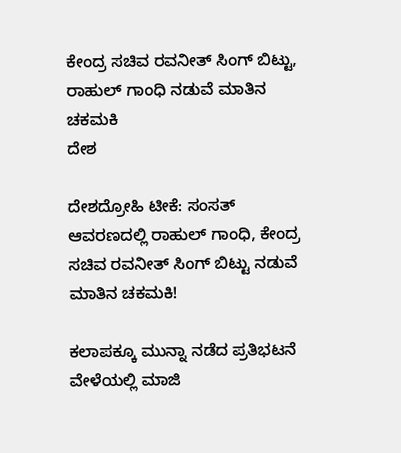ಕೇಂದ್ರ ಸಚಿವ ರವನೀತ್ ಸಿಂಗ್ ಬಿಟ್ಟು, ರಾಹುಲ್ ಗಾಂಧಿ ನಡುವೆ ಮಾತಿನ ಚಕಮಕಿ
ದೇಶ

ದೇಶದ್ರೋಹಿ ಟೀಕೆ: ಸಂಸತ್ ಆವರಣದಲ್ಲಿ ರಾಹುಲ್ ಗಾಂಧಿ, ಕೇಂದ್ರ ಸಚಿವ ರವನೀತ್ ಸಿಂಗ್ ಬಿಟ್ಟು ನಡುವೆ ಮಾತಿನ ಚಕಮಕಿ!

ಕಲಾಪಕ್ಕೂ ಮುನ್ನಾ ನಡೆದ ಪ್ರತಿಭಟನೆ ವೇಳೆಯಲ್ಲಿ ಮಾಜಿ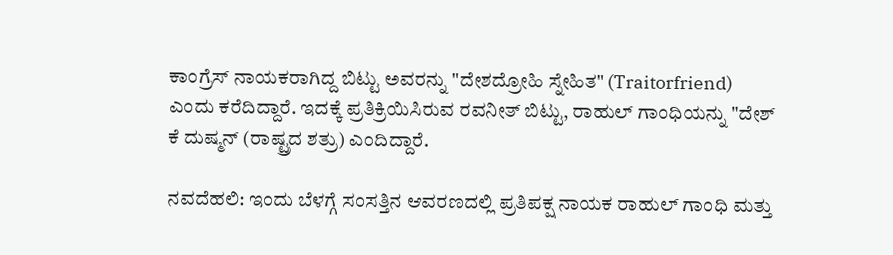ಕಾಂಗ್ರೆಸ್ ನಾಯಕರಾಗಿದ್ದ ಬಿಟ್ಟು ಅವರನ್ನು "ದೇಶದ್ರೋಹಿ ಸ್ನೇಹಿತ" (Traitorfriend) ಎಂದು ಕರೆದಿದ್ದಾರೆ. ಇದಕ್ಕೆ ಪ್ರತಿಕ್ರಿಯಿಸಿರುವ ರವನೀತ್ ಬಿಟ್ಟು, ರಾಹುಲ್ ಗಾಂಧಿಯನ್ನು "ದೇಶ್ ಕೆ ದುಷ್ಮನ್ (ರಾಷ್ಟ್ರದ ಶತ್ರು) ಎಂದಿದ್ದಾರೆ.

ನವದೆಹಲಿ: ಇಂದು ಬೆಳಗ್ಗೆ ಸಂಸತ್ತಿನ ಆವರಣದಲ್ಲಿ ಪ್ರತಿಪಕ್ಷ ನಾಯಕ ರಾಹುಲ್ ಗಾಂಧಿ ಮತ್ತು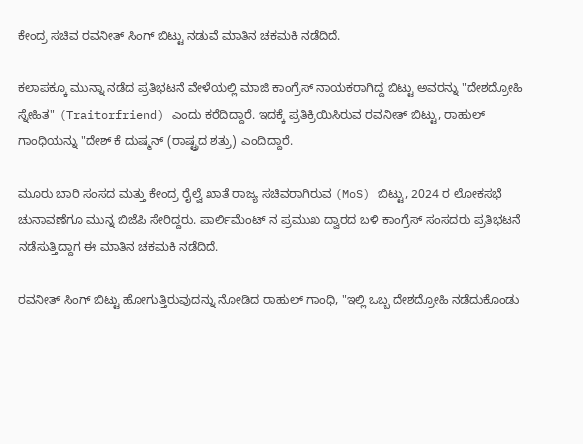ಕೇಂದ್ರ ಸಚಿವ ರವನೀತ್ ಸಿಂಗ್ ಬಿಟ್ಟು ನಡುವೆ ಮಾತಿನ ಚಕಮಕಿ ನಡೆದಿದೆ.

ಕಲಾಪಕ್ಕೂ ಮುನ್ನಾ ನಡೆದ ಪ್ರತಿಭಟನೆ ವೇಳೆಯಲ್ಲಿ ಮಾಜಿ ಕಾಂಗ್ರೆಸ್ ನಾಯಕರಾಗಿದ್ದ ಬಿಟ್ಟು ಅವರನ್ನು "ದೇಶದ್ರೋಹಿ ಸ್ನೇಹಿತ" (Traitorfriend) ಎಂದು ಕರೆದಿದ್ದಾರೆ. ಇದಕ್ಕೆ ಪ್ರತಿಕ್ರಿಯಿಸಿರುವ ರವನೀತ್ ಬಿಟ್ಟು, ರಾಹುಲ್ ಗಾಂಧಿಯನ್ನು "ದೇಶ್ ಕೆ ದುಷ್ಮನ್ (ರಾಷ್ಟ್ರದ ಶತ್ರು) ಎಂದಿದ್ದಾರೆ.

ಮೂರು ಬಾರಿ ಸಂಸದ ಮತ್ತು ಕೇಂದ್ರ ರೈಲ್ವೆ ಖಾತೆ ರಾಜ್ಯ ಸಚಿವರಾಗಿರುವ (MoS) ಬಿಟ್ಟು, 2024 ರ ಲೋಕಸಭೆ ಚುನಾವಣೆಗೂ ಮುನ್ನ ಬಿಜೆಪಿ ಸೇರಿದ್ದರು. ಪಾರ್ಲಿಮೆಂಟ್ ನ ಪ್ರಮುಖ ದ್ವಾರದ ಬಳಿ ಕಾಂಗ್ರೆಸ್ ಸಂಸದರು ಪ್ರತಿಭಟನೆ ನಡೆಸುತ್ತಿದ್ದಾಗ ಈ ಮಾತಿನ ಚಕಮಕಿ ನಡೆದಿದೆ.

ರವನೀತ್ ಸಿಂಗ್ ಬಿಟ್ಟು ಹೋಗುತ್ತಿರುವುದನ್ನು ನೋಡಿದ ರಾಹುಲ್ ಗಾಂಧಿ, "ಇಲ್ಲಿ ಒಬ್ಬ ದೇಶದ್ರೋಹಿ ನಡೆದುಕೊಂಡು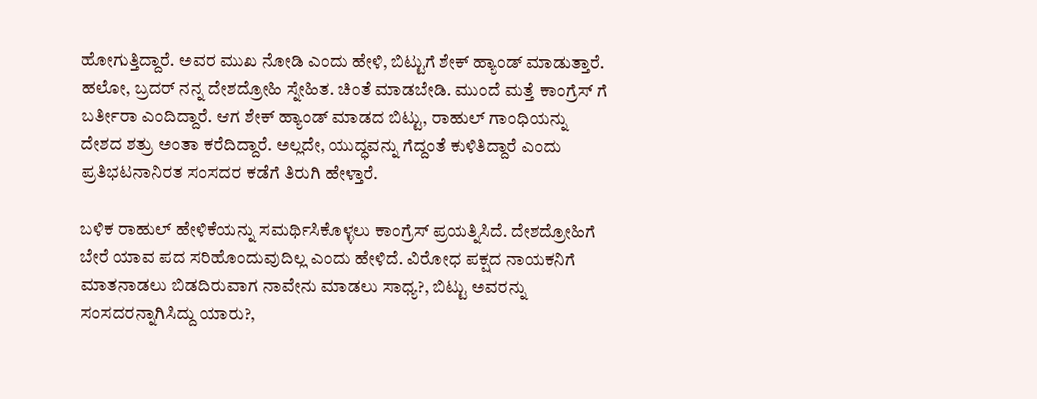ಹೋಗುತ್ತಿದ್ದಾರೆ. ಅವರ ಮುಖ ನೋಡಿ ಎಂದು ಹೇಳಿ, ಬಿಟ್ಟುಗೆ ಶೇಕ್ ಹ್ಯಾಂಡ್ ಮಾಡುತ್ತಾರೆ. ಹಲೋ, ಬ್ರದರ್ ನನ್ನ ದೇಶದ್ರೋಹಿ ಸ್ನೇಹಿತ. ಚಿಂತೆ ಮಾಡಬೇಡಿ. ಮುಂದೆ ಮತ್ತೆ ಕಾಂಗ್ರೆಸ್ ಗೆ ಬರ್ತೀರಾ ಎಂದಿದ್ದಾರೆ. ಆಗ ಶೇಕ್ ಹ್ಯಾಂಡ್ ಮಾಡದ ಬಿಟ್ಟು, ರಾಹುಲ್ ಗಾಂಧಿಯನ್ನು ದೇಶದ ಶತ್ರು ಅಂತಾ ಕರೆದಿದ್ದಾರೆ. ಅಲ್ಲದೇ, ಯುದ್ಧವನ್ನು ಗೆದ್ದಂತೆ ಕುಳಿತಿದ್ದಾರೆ ಎಂದು ಪ್ರತಿಭಟನಾನಿರತ ಸಂಸದರ ಕಡೆಗೆ ತಿರುಗಿ ಹೇಳ್ತಾರೆ.

ಬಳಿಕ ರಾಹುಲ್ ಹೇಳಿಕೆಯನ್ನು ಸಮರ್ಥಿಸಿಕೊಳ್ಳಲು ಕಾಂಗ್ರೆಸ್ ಪ್ರಯತ್ನಿಸಿದೆ. ದೇಶದ್ರೋಹಿಗೆ ಬೇರೆ ಯಾವ ಪದ ಸರಿಹೊಂದುವುದಿಲ್ಲ ಎಂದು ಹೇಳಿದೆ. ವಿರೋಧ ಪಕ್ಷದ ನಾಯಕನಿಗೆ ಮಾತನಾಡಲು ಬಿಡದಿರುವಾಗ ನಾವೇನು ಮಾಡಲು ಸಾಧ್ಯ?, ಬಿಟ್ಟು ಅವರನ್ನು ಸಂಸದರನ್ನಾಗಿಸಿದ್ದು ಯಾರು?,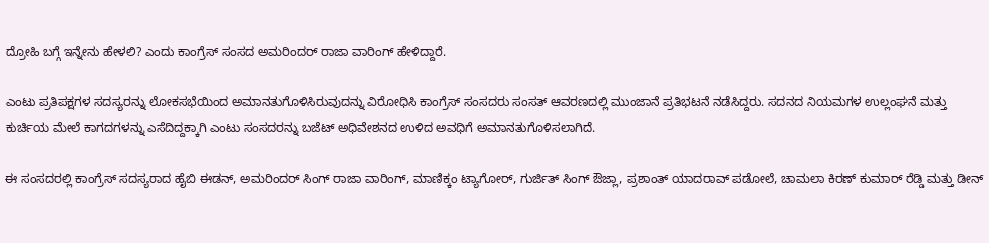ದ್ರೋಹಿ ಬಗ್ಗೆ ಇನ್ನೇನು ಹೇಳಲಿ? ಎಂದು ಕಾಂಗ್ರೆಸ್ ಸಂಸದ ಅಮರಿಂದರ್ ರಾಜಾ ವಾರಿಂಗ್ ಹೇಳಿದ್ದಾರೆ.

ಎಂಟು ಪ್ರತಿಪಕ್ಷಗಳ ಸದಸ್ಯರನ್ನು ಲೋಕಸಭೆಯಿಂದ ಅಮಾನತುಗೊಳಿಸಿರುವುದನ್ನು ವಿರೋಧಿಸಿ ಕಾಂಗ್ರೆಸ್ ಸಂಸದರು ಸಂಸತ್ ಆವರಣದಲ್ಲಿ ಮುಂಜಾನೆ ಪ್ರತಿಭಟನೆ ನಡೆಸಿದ್ದರು. ಸದನದ ನಿಯಮಗಳ ಉಲ್ಲಂಘನೆ ಮತ್ತು ಕುರ್ಚಿಯ ಮೇಲೆ ಕಾಗದಗಳನ್ನು ಎಸೆದಿದ್ದಕ್ಕಾಗಿ ಎಂಟು ಸಂಸದರನ್ನು ಬಜೆಟ್ ಅಧಿವೇಶನದ ಉಳಿದ ಅವಧಿಗೆ ಅಮಾನತುಗೊಳಿಸಲಾಗಿದೆ.

ಈ ಸಂಸದರಲ್ಲಿ ಕಾಂಗ್ರೆಸ್ ಸದಸ್ಯರಾದ ಹೈಬಿ ಈಡನ್, ಅಮರಿಂದರ್ ಸಿಂಗ್ ರಾಜಾ ವಾರಿಂಗ್, ಮಾಣಿಕ್ಕಂ ಟ್ಯಾಗೋರ್, ಗುರ್ಜಿತ್ ಸಿಂಗ್ ಔಜ್ಲಾ, ಪ್ರಶಾಂತ್ ಯಾದರಾವ್ ಪಡೋಲೆ, ಚಾಮಲಾ ಕಿರಣ್ ಕುಮಾರ್ ರೆಡ್ಡಿ ಮತ್ತು ಡೀನ್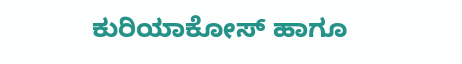ಕುರಿಯಾಕೋಸ್ ಹಾಗೂ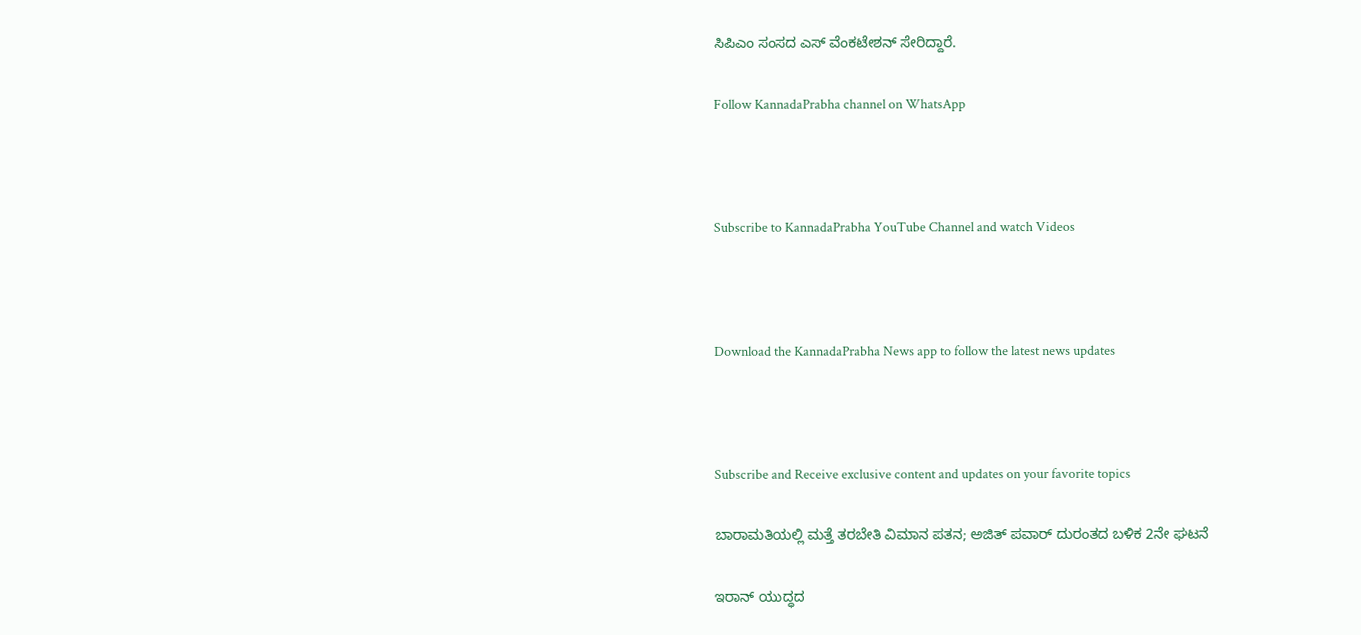ಸಿಪಿಎಂ ಸಂಸದ ಎಸ್ ವೆಂಕಟೇಶನ್ ಸೇರಿದ್ದಾರೆ.

Follow KannadaPrabha channel on WhatsApp



Subscribe to KannadaPrabha YouTube Channel and watch Videos



Download the KannadaPrabha News app to follow the latest news updates



Subscribe and Receive exclusive content and updates on your favorite topics

ಬಾರಾಮತಿಯಲ್ಲಿ ಮತ್ತೆ ತರಬೇತಿ ವಿಮಾನ ಪತನ; ಅಜಿತ್ ಪವಾರ್ ದುರಂತದ ಬಳಿಕ 2ನೇ ಘಟನೆ

ಇರಾನ್ ಯುದ್ಧದ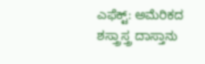ಎಫೆಕ್ಟ್: ಅಮೆರಿಕದ ಶಸ್ತ್ರಾಸ್ತ್ರ ದಾಸ್ತಾನು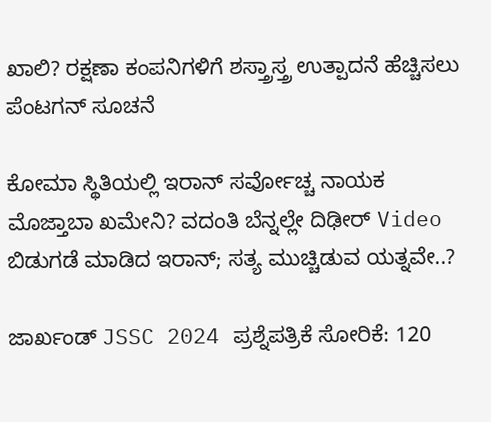ಖಾಲಿ? ರಕ್ಷಣಾ ಕಂಪನಿಗಳಿಗೆ ಶಸ್ತ್ರಾಸ್ತ್ರ ಉತ್ಪಾದನೆ ಹೆಚ್ಚಿಸಲು ಪೆಂಟಗನ್ ಸೂಚನೆ

ಕೋಮಾ ಸ್ಥಿತಿಯಲ್ಲಿ ಇರಾನ್‌ ಸರ್ವೋಚ್ಚ ನಾಯಕ ಮೊಜ್ತಾಬಾ ಖಮೇನಿ? ವದಂತಿ ಬೆನ್ನಲ್ಲೇ ದಿಢೀರ್ Video ಬಿಡುಗಡೆ ಮಾಡಿದ ಇರಾನ್; ಸತ್ಯ ಮುಚ್ಚಿಡುವ ಯತ್ನವೇ..?

ಜಾರ್ಖಂಡ್ JSSC 2024 ಪ್ರಶ್ನೆಪತ್ರಿಕೆ ಸೋರಿಕೆ: 120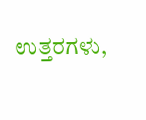ಉತ್ತರಗಳು,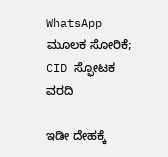WhatsApp ಮೂಲಕ ಸೋರಿಕೆ; CID ಸ್ಫೋಟಕ ವರದಿ

ಇಡೀ ದೇಹಕ್ಕೆ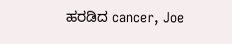ಹರಡಿದ cancer, Joe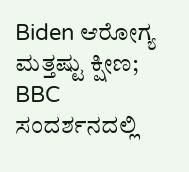Biden ಆರೋಗ್ಯ ಮತ್ತಷ್ಟು ಕ್ಷೀಣ; BBC ಸಂದರ್ಶನದಲ್ಲಿ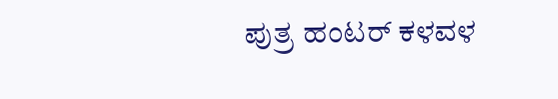ಪುತ್ರ ಹಂಟರ್ ಕಳವಳ